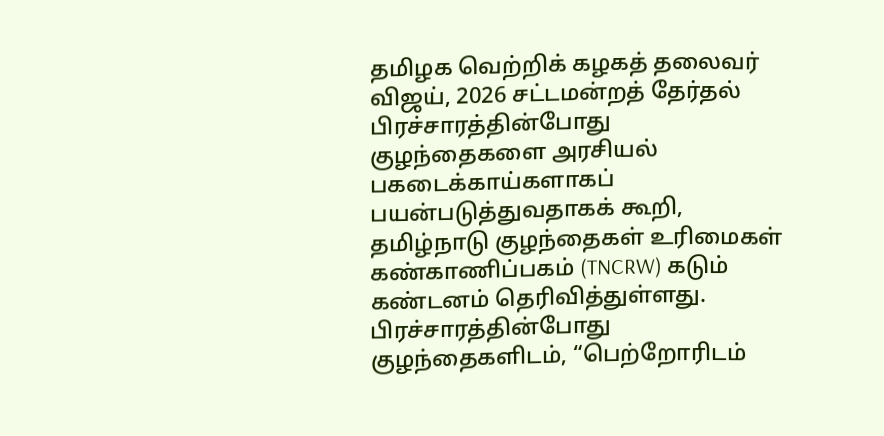தமிழக வெற்றிக் கழகத் தலைவர் விஜய், 2026 சட்டமன்றத் தேர்தல் பிரச்சாரத்தின்போது குழந்தைகளை அரசியல் பகடைக்காய்களாகப் பயன்படுத்துவதாகக் கூறி, தமிழ்நாடு குழந்தைகள் உரிமைகள் கண்காணிப்பகம் (TNCRW) கடும் கண்டனம் தெரிவித்துள்ளது. பிரச்சாரத்தின்போது குழந்தைகளிடம், “பெற்றோரிடம்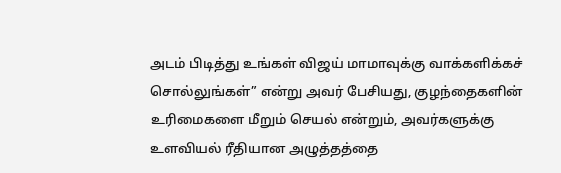அடம் பிடித்து உங்கள் விஜய் மாமாவுக்கு வாக்களிக்கச் சொல்லுங்கள்” என்று அவர் பேசியது, குழந்தைகளின் உரிமைகளை மீறும் செயல் என்றும், அவர்களுக்கு உளவியல் ரீதியான அழுத்தத்தை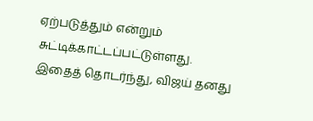ஏற்படுத்தும் என்றும் சுட்டிக்காட்டப்பட்டுள்ளது.
இதைத் தொடர்ந்து, விஜய் தனது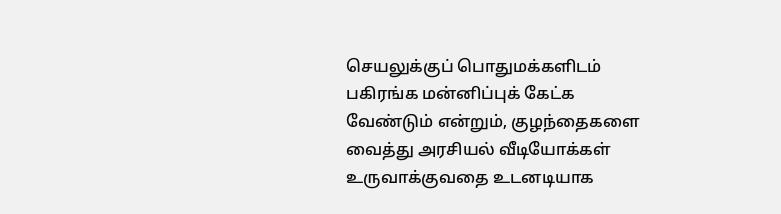செயலுக்குப் பொதுமக்களிடம் பகிரங்க மன்னிப்புக் கேட்க வேண்டும் என்றும், குழந்தைகளை வைத்து அரசியல் வீடியோக்கள் உருவாக்குவதை உடனடியாக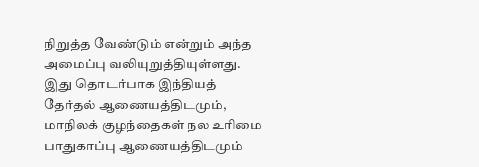நிறுத்த வேண்டும் என்றும் அந்த அமைப்பு வலியுறுத்தியுள்ளது. இது தொடர்பாக இந்தியத் தேர்தல் ஆணையத்திடமும், மாநிலக் குழந்தைகள் நல உரிமை பாதுகாப்பு ஆணையத்திடமும்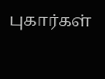புகார்கள்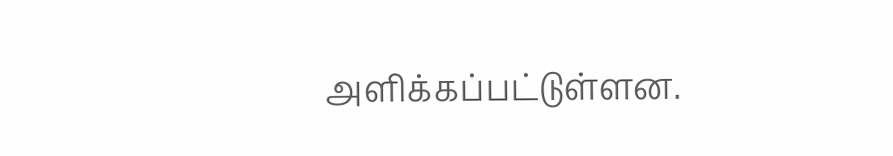அளிக்கப்பட்டுள்ளன.